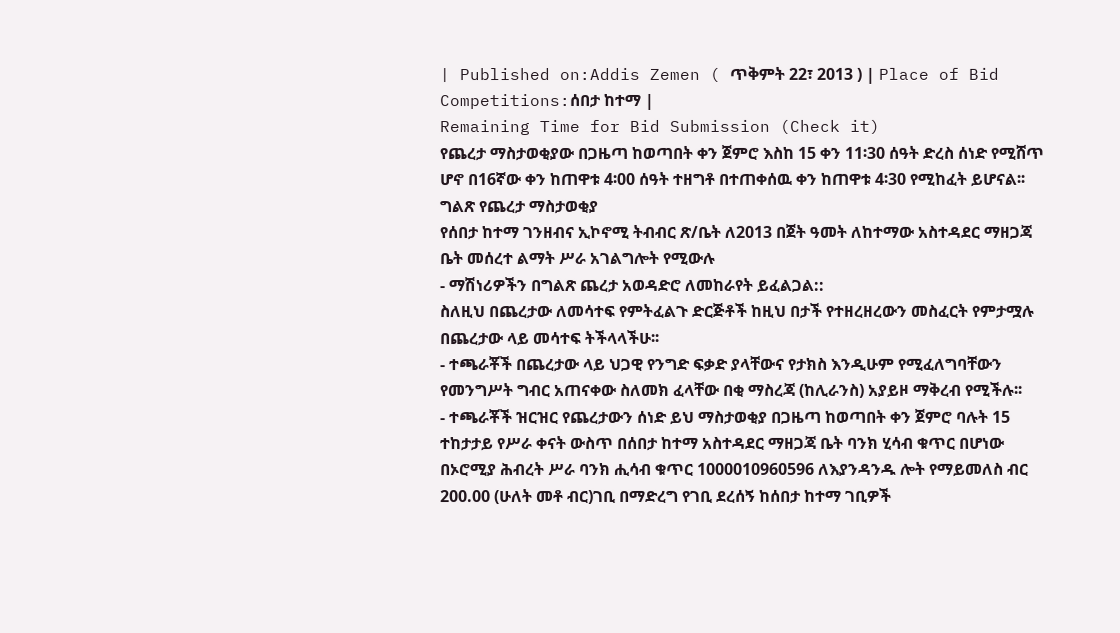| Published on:Addis Zemen ( ጥቅምት 22፣ 2013 ) | Place of Bid Competitions:ሰበታ ከተማ |
Remaining Time for Bid Submission (Check it)
የጨረታ ማስታወቂያው በጋዜጣ ከወጣበት ቀን ጀምሮ እስከ 15 ቀን 11፡30 ሰዓት ድረስ ሰነድ የሚሸጥ ሆኖ በ16ኛው ቀን ከጠዋቱ 4፡00 ሰዓት ተዘግቶ በተጠቀሰዉ ቀን ከጠዋቱ 4፡30 የሚከፈት ይሆናል፡፡
ግልጽ የጨረታ ማስታወቂያ
የሰበታ ከተማ ገንዘብና ኢኮኖሚ ትብብር ጽ/ቤት ለ2013 በጀት ዓመት ለከተማው አስተዳደር ማዘጋጃ ቤት መሰረተ ልማት ሥራ አገልግሎት የሚውሉ
- ማሽነሪዎችን በግልጽ ጨረታ አወዳድሮ ለመከራየት ይፈልጋል::
ስለዚህ በጨረታው ለመሳተፍ የምትፈልጉ ድርጅቶች ከዚህ በታች የተዘረዘረውን መስፈርት የምታሟሉ በጨረታው ላይ መሳተፍ ትችላላችሁ፡፡
- ተጫራቾች በጨረታው ላይ ህጋዊ የንግድ ፍቃድ ያላቸውና የታክስ እንዲሁም የሚፈለግባቸውን የመንግሥት ግብር አጠናቀው ስለመክ ፈላቸው በቂ ማስረጃ (ከሊራንስ) አያይዞ ማቅረብ የሚችሉ፡፡
- ተጫራቾች ዝርዝር የጨረታውን ሰነድ ይህ ማስታወቂያ በጋዜጣ ከወጣበት ቀን ጀምሮ ባሉት 15 ተከታታይ የሥራ ቀናት ውስጥ በሰበታ ከተማ አስተዳደር ማዘጋጃ ቤት ባንክ ሂሳብ ቁጥር በሆነው በኦሮሚያ ሕብረት ሥራ ባንክ ሒሳብ ቁጥር 1000010960596 ለእያንዳንዱ ሎት የማይመለስ ብር 200.00 (ሁለት መቶ ብር)ገቢ በማድረግ የገቢ ደረሰኝ ከሰበታ ከተማ ገቢዎች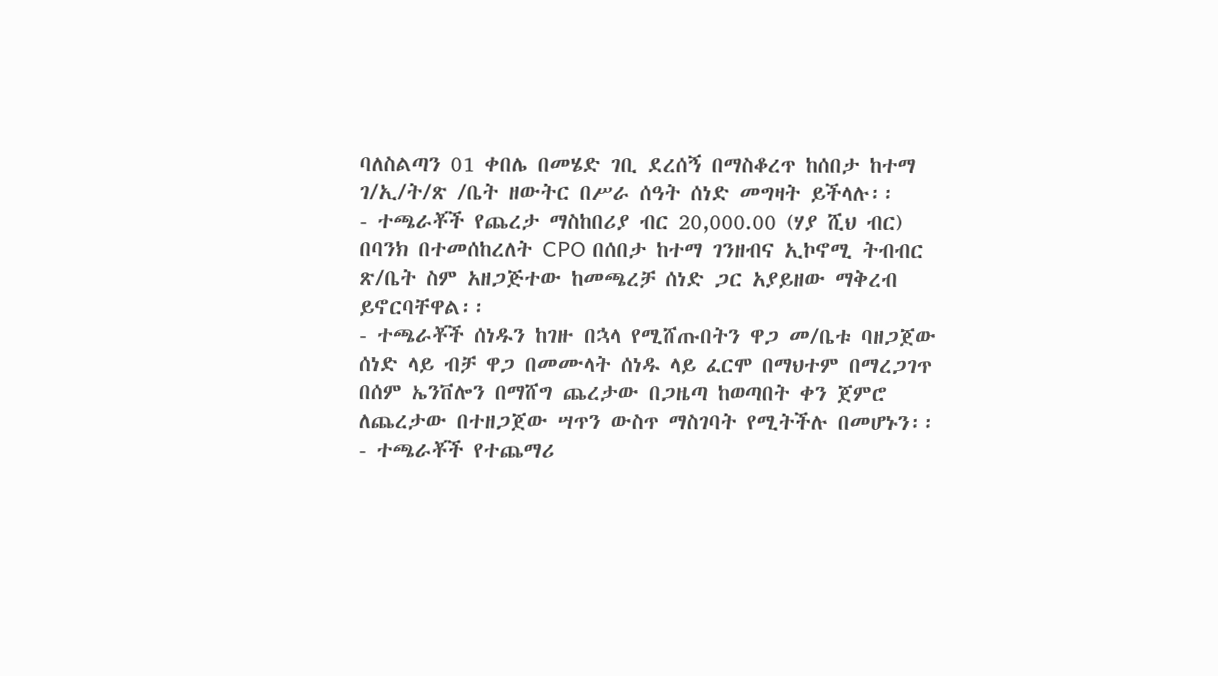ባለስልጣን 01 ቀበሌ በመሄድ ገቢ ደረሰኝ በማስቆረጥ ከሰበታ ከተማ ገ/ኢ/ት/ጽ /ቤት ዘውትር በሥራ ሰዓት ሰነድ መግዛት ይችላሉ፡፡
- ተጫራቾች የጨረታ ማስከበሪያ ብር 20,000.00 (ሃያ ሺህ ብር) በባንክ በተመሰከረለት CPO በሰበታ ከተማ ገንዘብና ኢኮኖሚ ትብብር ጽ/ቤት ስም አዘጋጅተው ከመጫረቻ ሰነድ ጋር አያይዘው ማቅረብ ይኖርባቸዋል፡፡
- ተጫራቾች ሰነዱን ከገዙ በኋላ የሚሸጡበትን ዋጋ መ/ቤቱ ባዘጋጀው ሰነድ ላይ ብቻ ዋጋ በመሙላት ሰነዱ ላይ ፈርሞ በማህተም በማረጋገጥ በሰም ኤንቨሎን በማሸግ ጨረታው በጋዜጣ ከወጣበት ቀን ጀምሮ ለጨረታው በተዘጋጀው ሣጥን ውስጥ ማስገባት የሚትችሉ በመሆኑን፡፡
- ተጫራቾች የተጨማሪ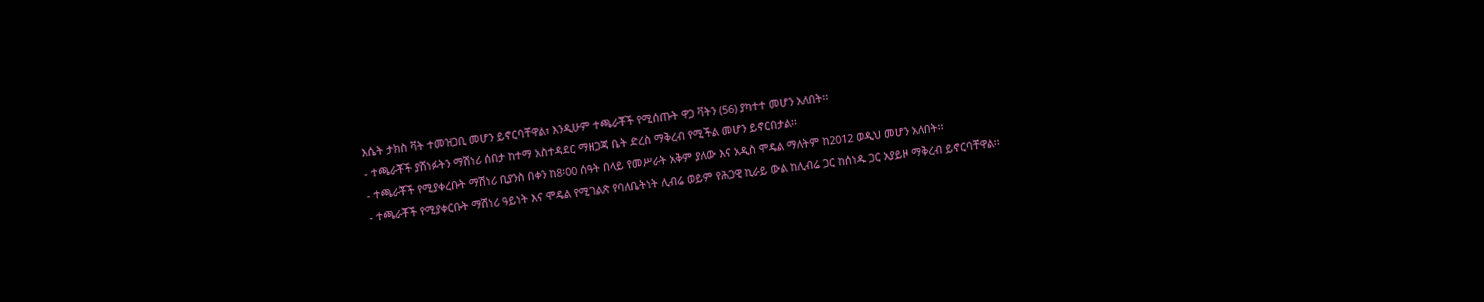እሴት ታክስ ቫት ተመዝጋቢ መሆን ይኖርባቸዋል፣ እንዲሁም ተጫራቾች የሚሰጡት ዋጋ ቫትን (56) ያካተተ መሆን አለበት፡፡
- ተጫራቾች ያሸነፉትን ማሽነሪ ሰበታ ከተማ አስተዳደር ማዘጋጃ ቤት ድረስ ማቅረብ የሚችል መሆን ይኖርበታል፡፡
- ተጫራቾች የሚያቀረቡት ማሽነሪ ቢያንስ በቀን ከ8፡00 ሰዓት በላይ የመሥራት አቅም ያለው እና አዲስ ሞዴል ማለትም ከ2012 ወዲህ መሆን አለበት፡፡
- ተጫራቾች የሚያቀርቡት ማሽነሪ ዓይነት እና ሞዴል የሚገልጽ የባለቤትነት ሊብሬ ወይም የሕጋዊ ኪራይ ውል ከሊብሬ ጋር ከሰነዱ ጋር አያይዞ ማቅረብ ይኖርባቸዋል፡፡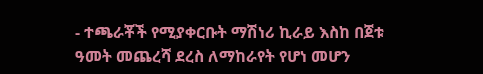- ተጫራቾች የሚያቀርቡት ማሽነሪ ኪራይ እስከ በጀቱ ዓመት መጨረሻ ደረስ ለማከራየት የሆነ መሆን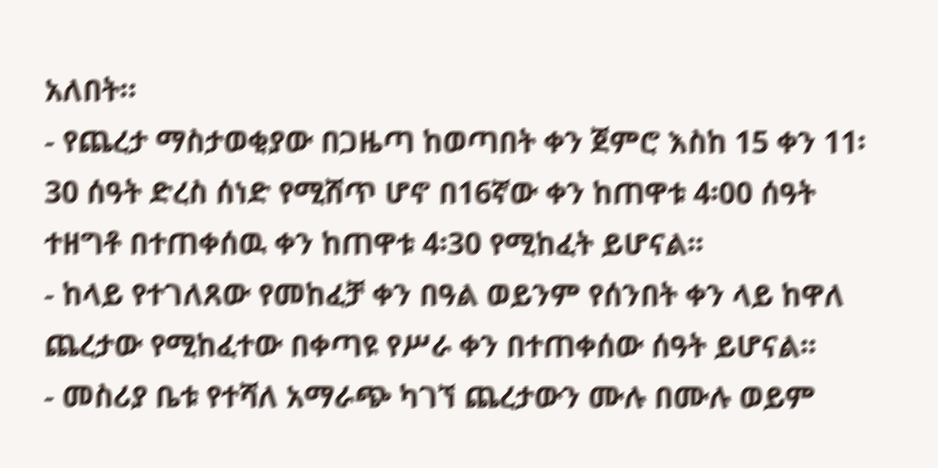አለበት።
- የጨረታ ማስታወቂያው በጋዜጣ ከወጣበት ቀን ጀምሮ እስከ 15 ቀን 11፡30 ሰዓት ድረስ ሰነድ የሚሸጥ ሆኖ በ16ኛው ቀን ከጠዋቱ 4፡00 ሰዓት ተዘግቶ በተጠቀሰዉ ቀን ከጠዋቱ 4፡30 የሚከፈት ይሆናል፡፡
- ከላይ የተገለጸው የመከፈቻ ቀን በዓል ወይንም የሰንበት ቀን ላይ ከዋለ ጨረታው የሚከፈተው በቀጣዩ የሥራ ቀን በተጠቀሰው ሰዓት ይሆናል፡፡
- መስሪያ ቤቱ የተሻለ አማራጭ ካገኘ ጨረታውን ሙሉ በሙሉ ወይም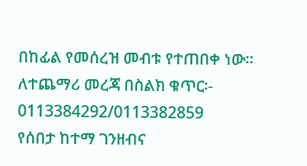በከፊል የመሰረዝ መብቱ የተጠበቀ ነው።
ለተጨማሪ መረጃ በስልክ ቁጥር፡-
0113384292/0113382859
የሰበታ ከተማ ገንዘብና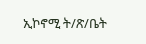ኢኮኖሚ ት/ጽ/ቤት